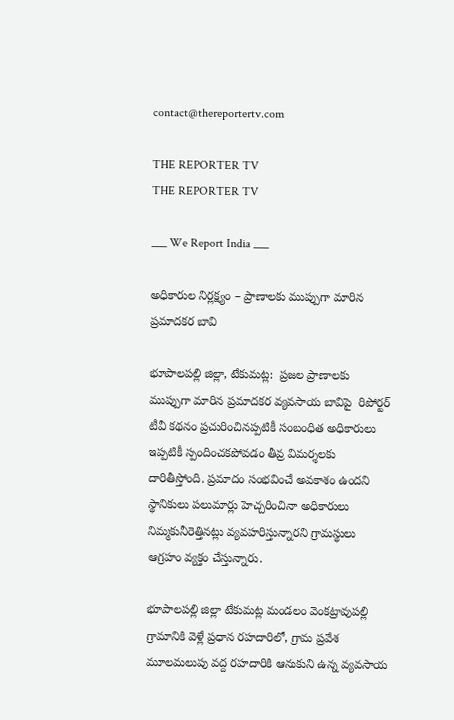contact@thereportertv.com

THE REPORTER TV
THE REPORTER TV

___ We Report India ___

అధికారుల నిర్లక్ష్యం – ప్రాణాలకు ముప్పుగా మారిన ప్రమాదకర బావి

భూపాలపల్లి జిల్లా, టేకుమట్ల:  ప్రజల ప్రాణాలకు ముప్పుగా మారిన ప్రమాదకర వ్యవసాయ బావిపై  రిపోర్టర్ టీవీ కథనం ప్రచురించినప్పటికీ సంబంధిత అధికారులు ఇప్పటికీ స్పందించకపోవడం తీవ్ర విమర్శలకు దారితీస్తోంది. ప్రమాదం సంభవించే అవకాశం ఉందని స్థానికులు పలుమార్లు హెచ్చరించినా అధికారులు నిమ్మకునీరెత్తినట్లు వ్యవహరిస్తున్నారని గ్రామస్థులు ఆగ్రహం వ్యక్తం చేస్తున్నారు.

భూపాలపల్లి జిల్లా టేకుమట్ల మండలం వెంకట్రావుపల్లి గ్రామానికి వెళ్లే ప్రధాన రహదారిలో, గ్రామ ప్రవేశ మూలమలుపు వద్ద రహదారికి ఆనుకుని ఉన్న వ్యవసాయ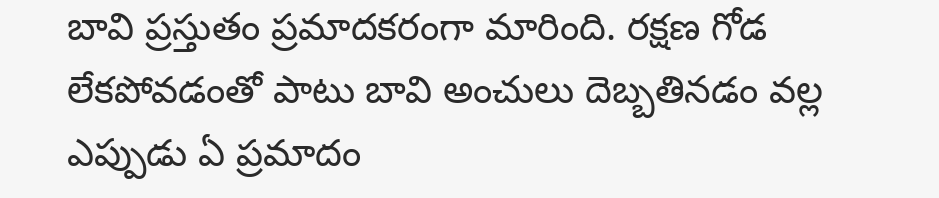బావి ప్రస్తుతం ప్రమాదకరంగా మారింది. రక్షణ గోడ లేకపోవడంతో పాటు బావి అంచులు దెబ్బతినడం వల్ల ఎప్పుడు ఏ ప్రమాదం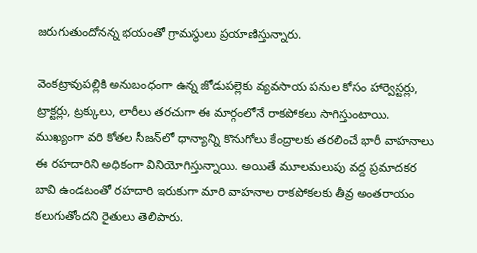జరుగుతుందోనన్న భయంతో గ్రామస్థులు ప్రయాణిస్తున్నారు.

వెంకట్రావుపల్లికి అనుబంధంగా ఉన్న జోడుపల్లెకు వ్యవసాయ పనుల కోసం హార్వెస్టర్లు, ట్రాక్టర్లు, ట్రక్కులు, లారీలు తరచుగా ఈ మార్గంలోనే రాకపోకలు సాగిస్తుంటాయి. ముఖ్యంగా వరి కోతల సీజన్‌లో ధాన్యాన్ని కొనుగోలు కేంద్రాలకు తరలించే భారీ వాహనాలు ఈ రహదారిని అధికంగా వినియోగిస్తున్నాయి. అయితే మూలమలుపు వద్ద ప్రమాదకర బావి ఉండటంతో రహదారి ఇరుకుగా మారి వాహనాల రాకపోకలకు తీవ్ర అంతరాయం కలుగుతోందని రైతులు తెలిపారు.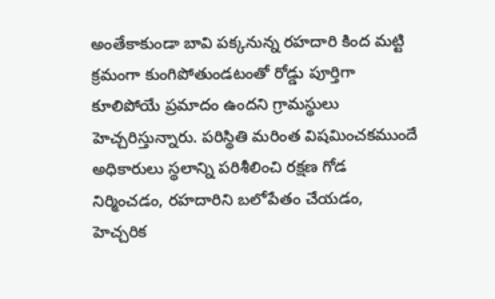అంతేకాకుండా బావి పక్కనున్న రహదారి కింద మట్టి క్రమంగా కుంగిపోతుండటంతో రోడ్డు పూర్తిగా కూలిపోయే ప్రమాదం ఉందని గ్రామస్థులు హెచ్చరిస్తున్నారు. పరిస్థితి మరింత విషమించకముందే అధికారులు స్థలాన్ని పరిశీలించి రక్షణ గోడ నిర్మించడం, రహదారిని బలోపేతం చేయడం, హెచ్చరిక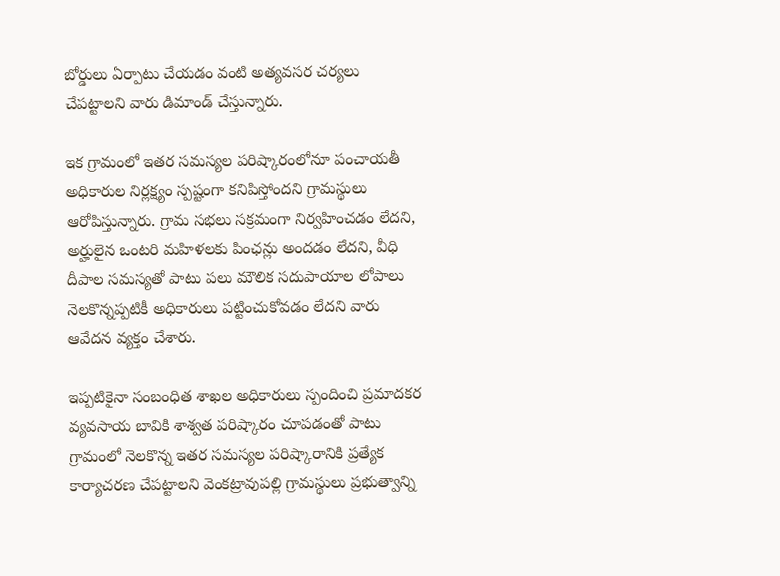బోర్డులు ఏర్పాటు చేయడం వంటి అత్యవసర చర్యలు చేపట్టాలని వారు డిమాండ్ చేస్తున్నారు.

ఇక గ్రామంలో ఇతర సమస్యల పరిష్కారంలోనూ పంచాయతీ అధికారుల నిర్లక్ష్యం స్పష్టంగా కనిపిస్తోందని గ్రామస్థులు ఆరోపిస్తున్నారు. గ్రామ సభలు సక్రమంగా నిర్వహించడం లేదని, అర్హులైన ఒంటరి మహిళలకు పింఛన్లు అందడం లేదని, వీధి దీపాల సమస్యతో పాటు పలు మౌలిక సదుపాయాల లోపాలు నెలకొన్నప్పటికీ అధికారులు పట్టించుకోవడం లేదని వారు ఆవేదన వ్యక్తం చేశారు.

ఇప్పటికైనా సంబంధిత శాఖల అధికారులు స్పందించి ప్రమాదకర వ్యవసాయ బావికి శాశ్వత పరిష్కారం చూపడంతో పాటు గ్రామంలో నెలకొన్న ఇతర సమస్యల పరిష్కారానికి ప్రత్యేక కార్యాచరణ చేపట్టాలని వెంకట్రావుపల్లి గ్రామస్థులు ప్రభుత్వాన్ని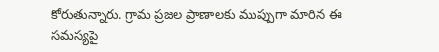కోరుతున్నారు. గ్రామ ప్రజల ప్రాణాలకు ముప్పుగా మారిన ఈ సమస్యపై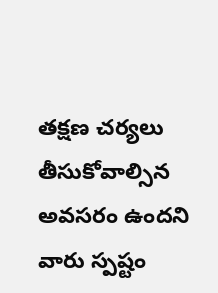తక్షణ చర్యలు తీసుకోవాల్సిన అవసరం ఉందని వారు స్పష్టం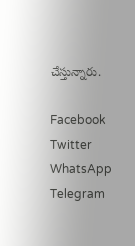చేస్తున్నారు.

Facebook
Twitter
WhatsApp
Telegram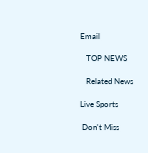Email

   TOP NEWS

   Related News

Live Sports

 Don't Miss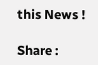this News !

Share :